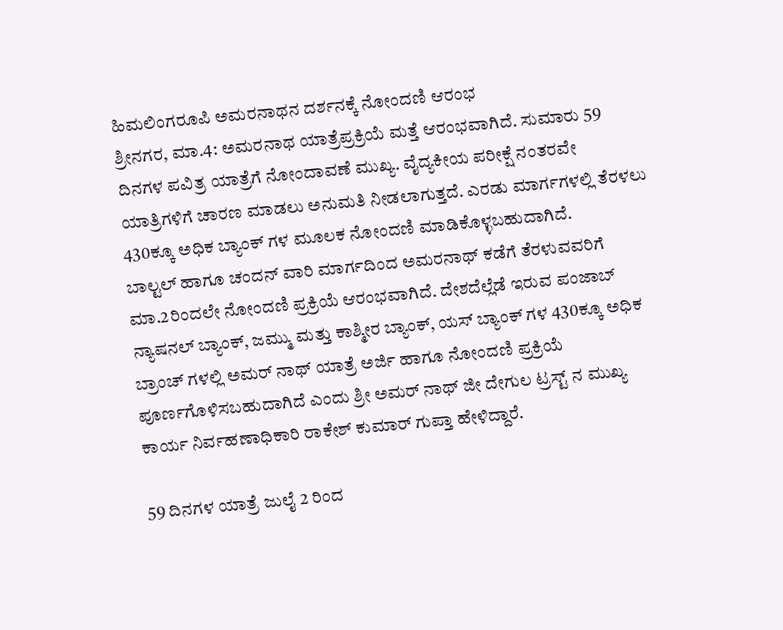ಹಿಮಲಿಂಗರೂಪಿ ಅಮರನಾಥನ ದರ್ಶನಕ್ಕೆ ನೋಂದಣಿ ಆರಂಭ
ಶ್ರೀನಗರ, ಮಾ.4: ಅಮರನಾಥ ಯಾತ್ರೆಪ್ರಕ್ರಿಯೆ ಮತ್ತೆ ಆರಂಭವಾಗಿದೆ. ಸುಮಾರು 59 ದಿನಗಳ ಪವಿತ್ರ ಯಾತ್ರೆಗೆ ನೋಂದಾವಣೆ ಮುಖ್ಯ. ವೈದ್ಯಕೀಯ ಪರೀಕ್ಷೆ ನಂತರವೇ ಯಾತ್ರಿಗಳಿಗೆ ಚಾರಣ ಮಾಡಲು ಅನುಮತಿ ನೀಡಲಾಗುತ್ತದೆ. ಎರಡು ಮಾರ್ಗಗಳಲ್ಲಿ ತೆರಳಲು 430ಕ್ಕೂ ಅಧಿಕ ಬ್ಯಾಂಕ್ ಗಳ ಮೂಲಕ ನೋಂದಣಿ ಮಾಡಿಕೊಳ್ಳಬಹುದಾಗಿದೆ.
ಬಾಲ್ಟಲ್ ಹಾಗೂ ಚಂದನ್ ವಾರಿ ಮಾರ್ಗದಿಂದ ಅಮರನಾಥ್ ಕಡೆಗೆ ತೆರಳುವವರಿಗೆ ಮಾ.2ರಿಂದಲೇ ನೋಂದಣಿ ಪ್ರಕ್ರಿಯೆ ಆರಂಭವಾಗಿದೆ. ದೇಶದೆಲ್ಲೆಡೆ ಇರುವ ಪಂಜಾಬ್ ನ್ಯಾಷನಲ್ ಬ್ಯಾಂಕ್, ಜಮ್ಮು ಮತ್ತು ಕಾಶ್ಮೀರ ಬ್ಯಾಂಕ್, ಯಸ್ ಬ್ಯಾಂಕ್ ಗಳ 430ಕ್ಕೂ ಅಧಿಕ ಬ್ರಾಂಚ್ ಗಳಲ್ಲಿ ಅಮರ್ ನಾಥ್ ಯಾತ್ರೆ ಅರ್ಜಿ ಹಾಗೂ ನೋಂದಣಿ ಪ್ರಕ್ರಿಯೆ ಪೂರ್ಣಗೊಳಿಸಬಹುದಾಗಿದೆ ಎಂದು ಶ್ರೀ ಅಮರ್ ನಾಥ್ ಜೀ ದೇಗುಲ ಟ್ರಸ್ಟ್ ನ ಮುಖ್ಯ ಕಾರ್ಯ ನಿರ್ವಹಣಾಧಿಕಾರಿ ರಾಕೇಶ್ ಕುಮಾರ್ ಗುಪ್ತಾ ಹೇಳಿದ್ದಾರೆ.

59 ದಿನಗಳ ಯಾತ್ರೆ ಜುಲೈ 2 ರಿಂದ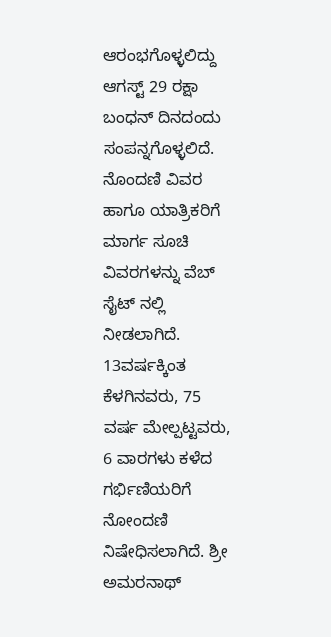ಆರಂಭಗೊಳ್ಳಲಿದ್ದು ಆಗಸ್ಟ್ 29 ರಕ್ಷಾ ಬಂಧನ್ ದಿನದಂದು ಸಂಪನ್ನಗೊಳ್ಳಲಿದೆ. ನೊಂದಣಿ ವಿವರ ಹಾಗೂ ಯಾತ್ರಿಕರಿಗೆ ಮಾರ್ಗ ಸೂಚಿ ವಿವರಗಳನ್ನು ವೆಬ್ ಸೈಟ್ ನಲ್ಲಿ ನೀಡಲಾಗಿದೆ. 13ವರ್ಷಕ್ಕಿಂತ ಕೆಳಗಿನವರು, 75 ವರ್ಷ ಮೇಲ್ಪಟ್ಟವರು, 6 ವಾರಗಳು ಕಳೆದ ಗರ್ಭಿಣಿಯರಿಗೆ ನೋಂದಣಿ ನಿಷೇಧಿಸಲಾಗಿದೆ. ಶ್ರೀ ಅಮರನಾಥ್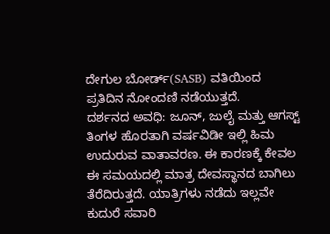ದೇಗುಲ ಬೋರ್ಡ್(SASB) ವತಿಯಿಂದ ಪ್ರತಿದಿನ ನೋಂದಣಿ ನಡೆಯುತ್ತದೆ.
ದರ್ಶನದ ಅವಧಿ: ಜೂನ್, ಜುಲೈ ಮತ್ತು ಆಗಸ್ಟ್ ತಿಂಗಳ ಹೊರತಾಗಿ ವರ್ಷವಿಡೀ ಇಲ್ಲಿ ಹಿಮ ಉದುರುವ ವಾತಾವರಣ. ಈ ಕಾರಣಕ್ಕೆ ಕೇವಲ ಈ ಸಮಯದಲ್ಲಿ ಮಾತ್ರ ದೇವಸ್ಥಾನದ ಬಾಗಿಲು ತೆರೆದಿರುತ್ತದೆ. ಯಾತ್ರಿಗಳು ನಡೆದು ಇಲ್ಲವೇ ಕುದುರೆ ಸವಾರಿ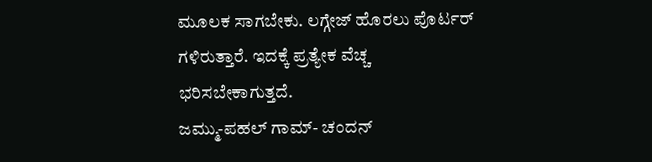ಮೂಲಕ ಸಾಗಬೇಕು. ಲಗ್ಗೇಜ್ ಹೊರಲು ಪೊರ್ಟರ್ ಗಳಿರುತ್ತಾರೆ. ಇದಕ್ಕೆ ಪ್ರತ್ಯೇಕ ವೆಚ್ಚ ಭರಿಸಬೇಕಾಗುತ್ತದೆ.
ಜಮ್ಮು-ಪಹಲ್ ಗಾಮ್- ಚಂದನ್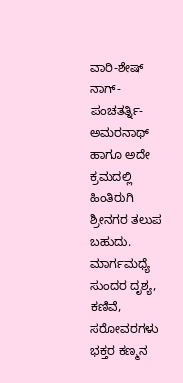ವಾರಿ-ಶೇಷ್ ನಾಗ್- ಪಂಚತರ್ತ್ನಿ- ಅಮರನಾಥ್ ಹಾಗೂ ಅದೇ ಕ್ರಮದಲ್ಲಿ ಹಿಂತಿರುಗಿ ಶ್ರೀನಗರ ತಲುಪ ಬಹುದು. ಮಾರ್ಗಮಧ್ಯೆ ಸುಂದರ ದೃಶ್ಯ, ಕಣಿವೆ, ಸರೋವರಗಳು ಭಕ್ತರ ಕಣ್ಮನ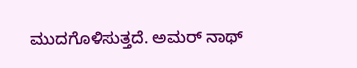ಮುದಗೊಳಿಸುತ್ತದೆ. ಅಮರ್ ನಾಥ್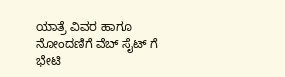ಯಾತ್ರೆ ವಿವರ ಹಾಗೂ ನೋಂದಣಿಗೆ ವೆಬ್ ಸೈಟ್ ಗೆ ಭೇಟಿ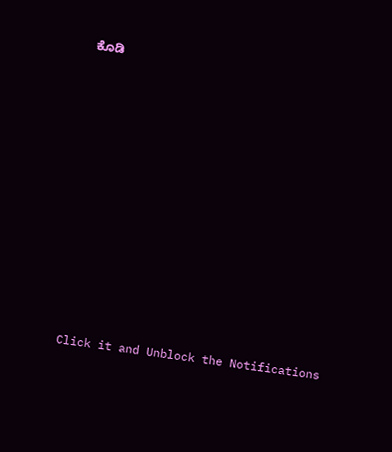ಕೊಡಿ












Click it and Unblock the Notifications